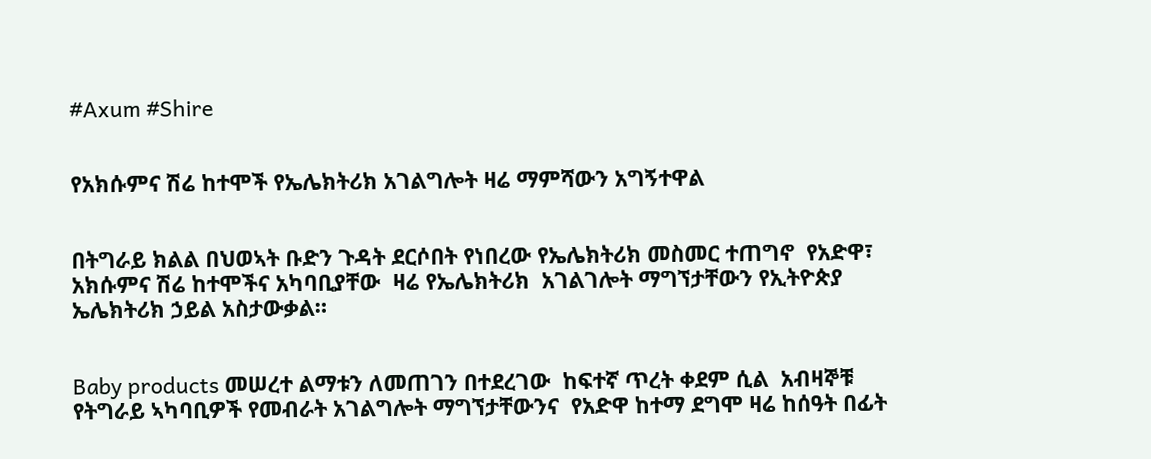#Axum #Shire


የአክሱምና ሽሬ ከተሞች የኤሌክትሪክ አገልግሎት ዛሬ ማምሻውን አግኝተዋል


በትግራይ ክልል በህወኣት ቡድን ጉዳት ደርሶበት የነበረው የኤሌክትሪክ መስመር ተጠግኖ  የአድዋ፣ አክሱምና ሽሬ ከተሞችና አካባቢያቸው  ዛሬ የኤሌክትሪክ  አገልገሎት ማግኘታቸውን የኢትዮጵያ ኤሌክትሪክ ኃይል አስታውቃል።


Baby products መሠረተ ልማቱን ለመጠገን በተደረገው  ከፍተኛ ጥረት ቀደም ሲል  አብዛኞቹ የትግራይ ኣካባቢዎች የመብራት አገልግሎት ማግኘታቸውንና  የአድዋ ከተማ ደግሞ ዛሬ ከሰዓት በፊት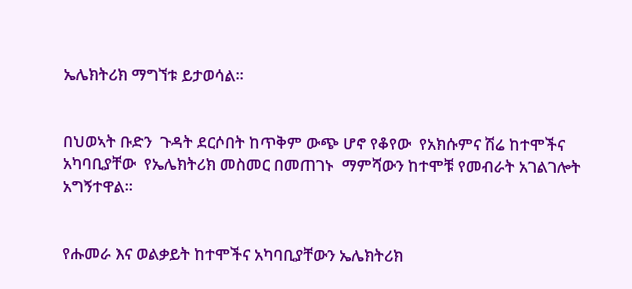ኤሌክትሪክ ማግኘቱ ይታወሳል።


በህወኣት ቡድን  ጉዳት ደርሶበት ከጥቅም ውጭ ሆኖ የቆየው  የአክሱምና ሽሬ ከተሞችና አካባቢያቸው  የኤሌክትሪክ መስመር በመጠገኑ  ማምሻውን ከተሞቹ የመብራት አገልገሎት አግኝተዋል።


የሑመራ እና ወልቃይት ከተሞችና አካባቢያቸውን ኤሌክትሪክ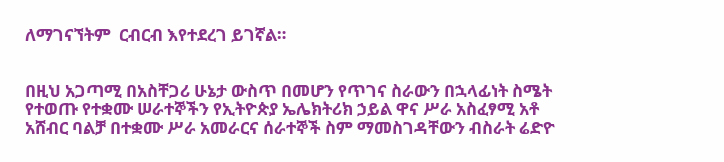ለማገናኘትም  ርብርብ እየተደረገ ይገኛል።


በዚህ አጋጣሚ በአስቸጋሪ ሁኔታ ውስጥ በመሆን የጥገና ስራውን በኋላፊነት ስሜት የተወጡ የተቋሙ ሠራተኞችን የኢትዮጵያ ኤሌክትሪክ ኃይል ዋና ሥራ አስፈፃሚ አቶ አሸብር ባልቻ በተቋሙ ሥራ አመራርና ሰራተኞች ስም ማመስገዳቸውን ብስራት ሬድዮ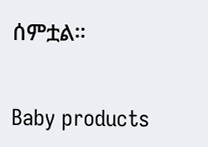ሰምቷል።


Baby products